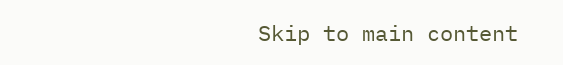Skip to main content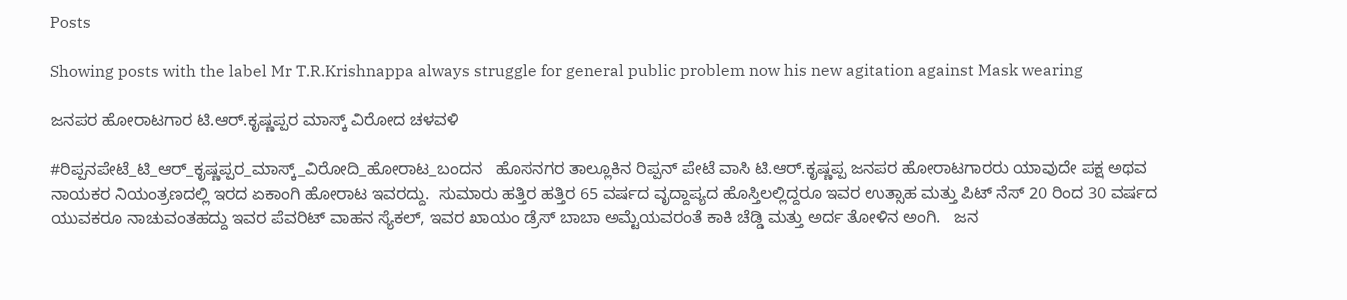Posts

Showing posts with the label Mr T.R.Krishnappa always struggle for general public problem now his new agitation against Mask wearing

ಜನಪರ ಹೋರಾಟಗಾರ ಟಿ.ಆರ್.ಕೃಷ್ಣಪ್ಪರ ಮಾಸ್ಕ್ ವಿರೋದ ಚಳವಳಿ

#ರಿಪ್ಪನಪೇಟೆ_ಟಿ_ಆರ್_ಕೃಷ್ಣಪ್ಪರ_ಮಾಸ್ಕ್_ವಿರೋದಿ_ಹೋರಾಟ_ಬಂದನ   ಹೊಸನಗರ ತಾಲ್ಲೂಕಿನ ರಿಪ್ಪನ್ ಪೇಟೆ ವಾಸಿ ಟಿ.ಆರ್.ಕೃಷ್ಣಪ್ಪ ಜನಪರ ಹೋರಾಟಗಾರರು ಯಾವುದೇ ಪಕ್ಷ ಅಥವ ನಾಯಕರ ನಿಯಂತ್ರಣದಲ್ಲಿ ಇರದ ಏಕಾಂಗಿ ಹೋರಾಟ ಇವರದ್ದು.  ಸುಮಾರು ಹತ್ತಿರ ಹತ್ತಿರ 65 ವರ್ಷದ ವೃದ್ದಾಪ್ಯದ ಹೊಸ್ತಿಲಲ್ಲಿದ್ದರೂ ಇವರ ಉತ್ಸಾಹ ಮತ್ತು ಪಿಟ್ ನೆಸ್ 20 ರಿಂದ 30 ವರ್ಷದ ಯುವಕರೂ ನಾಚುವಂತಹದ್ದು ಇವರ ಪೆವರಿಟ್ ವಾಹನ ಸ್ಯೆಕಲ್, ಇವರ ಖಾಯಂ ಡ್ರೆಸ್ ಬಾಬಾ ಅಮ್ಟೆಯವರಂತೆ ಕಾಕಿ ಚೆಡ್ಡಿ ಮತ್ತು ಅರ್ದ ತೋಳಿನ ಅಂಗಿ.   ಜನ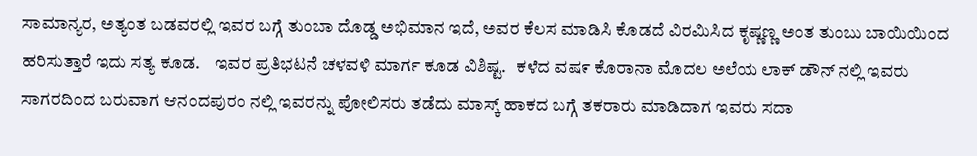ಸಾಮಾನ್ಯರ, ಅತ್ಯಂತ ಬಡವರಲ್ಲಿ ಇವರ ಬಗ್ಗೆ ತುಂಬಾ ದೊಡ್ಡ ಅಭಿಮಾನ ಇದೆ, ಅವರ ಕೆಲಸ ಮಾಡಿಸಿ ಕೊಡದೆ ವಿರಮಿಸಿದ ಕೃಷ್ಣಣ್ಣ ಅಂತ ತುಂಬು ಬಾಯಿಯಿಂದ ಹರಿಸುತ್ತಾರೆ ಇದು ಸತ್ಯ ಕೂಡ.    ಇವರ ಪ್ರತಿಭಟನೆ ಚಳವಳಿ ಮಾರ್ಗ ಕೂಡ ವಿಶಿಷ್ಟ.   ಕಳೆದ ವಷ೯ ಕೊರಾನಾ ಮೊದಲ ಅಲೆಯ ಲಾಕ್ ಡೌನ್ ನಲ್ಲಿ ಇವರು ಸಾಗರದಿಂದ ಬರುವಾಗ ಆನಂದಪುರಂ ನಲ್ಲಿ ಇವರನ್ನು ಪೋಲಿಸರು ತಡೆದು ಮಾಸ್ಕ್ ಹಾಕದ ಬಗ್ಗೆ ತಕರಾರು ಮಾಡಿದಾಗ ಇವರು ಸದಾ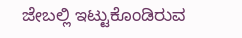ಜೇಬಲ್ಲಿ ಇಟ್ಟುಕೊಂಡಿರುವ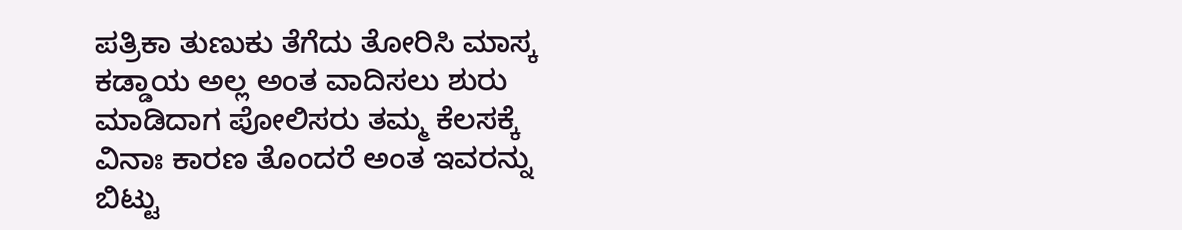ಪತ್ರಿಕಾ ತುಣುಕು ತೆಗೆದು ತೋರಿಸಿ ಮಾಸ್ಕ ಕಡ್ಡಾಯ ಅಲ್ಲ ಅಂತ ವಾದಿಸಲು ಶುರು ಮಾಡಿದಾಗ ಪೋಲಿಸರು ತಮ್ಮ ಕೆಲಸಕ್ಕೆ ವಿನಾಃ ಕಾರಣ ತೊಂದರೆ ಅಂತ ಇವರನ್ನು ಬಿಟ್ಟು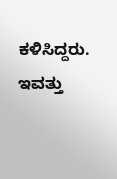ಕಳಿಸಿದ್ದರು.   ಇವತ್ತು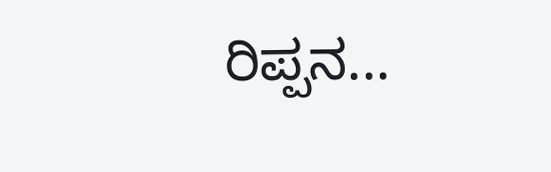ರಿಪ್ಪನ...